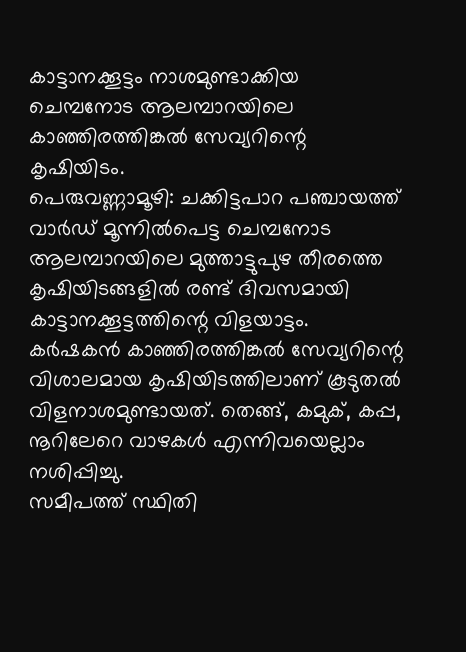കാട്ടാനക്കൂട്ടം നാശമുണ്ടാക്കിയ ചെമ്പനോട ആലമ്പാറയിലെ കാഞ്ഞിരത്തിങ്കൽ സേവ്യറിന്റെ കൃഷിയിടം.
പെരുവണ്ണാമൂഴി: ചക്കിട്ടപാറ പഞ്ചായത്ത് വാർഡ് മൂന്നിൽപെട്ട ചെമ്പനോട ആലമ്പാറയിലെ മുത്താട്ടുപുഴ തീരത്തെ കൃഷിയിടങ്ങളിൽ രണ്ട് ദിവസമായി കാട്ടാനക്കൂട്ടത്തിന്റെ വിളയാട്ടം. കർഷകൻ കാഞ്ഞിരത്തിങ്കൽ സേവ്യറിന്റെ വിശാലമായ കൃഷിയിടത്തിലാണ് കൂടുതൽ വിളനാശമുണ്ടായത്. തെങ്ങ്, കമുക്, കപ്പ, നൂറിലേറെ വാഴകൾ എന്നിവയെല്ലാം നശിപ്പിച്ചു.
സമീപത്ത് സ്ഥിതി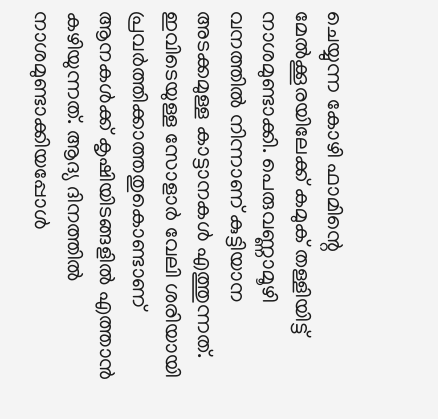ചെയ്യുന്ന കോഴി ഫാമിന്റെ മേൽക്കൂരയിലേക്ക് കമുക് തള്ളിയിട്ട് നാശമുണ്ടാക്കി. പെരുവണ്ണാമൂഴി വനത്തിൽ നിന്നാണ് കുട്ടിയാന അടക്കമുള്ള കാട്ടാനകൾ എത്തുന്നത്.
ഇവിടെയുള്ള സോളാർ വേലി ശരിയായി പ്രവർത്തിക്കാത്തതുകൊണ്ടാണ് ആനകൾക്ക് കൃഷിയിടങ്ങളിൽ എത്താൻ കഴിയുന്നത്. ആദ്യ ദിനത്തിൽ നാശമുണ്ടാക്കിയപ്പോൾ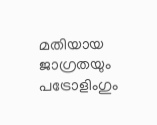മതിയായ ജാഗ്രതയും പട്രോളിംഗും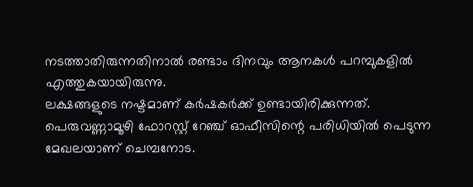നടത്താതിരുന്നതിനാൽ രണ്ടാം ദിനവും ആനകൾ പറമ്പുകളിൽ എത്തുകയായിരുന്നു.
ലക്ഷങ്ങളുടെ നഷ്ടമാണ് കർഷകർക്ക് ഉണ്ടായിരിക്കുന്നത്. പെരുവണ്ണാമൂഴി ഫോറസ്റ്റ് റേഞ്ച് ഓഫീസിന്റെ പരിധിയിൽ പെടുന്ന മേഖലയാണ് ചെമ്പനോട.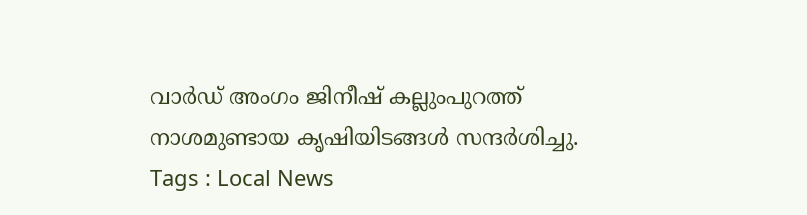വാർഡ് അംഗം ജിനീഷ് കല്ലുംപുറത്ത് നാശമുണ്ടായ കൃഷിയിടങ്ങൾ സന്ദർശിച്ചു.
Tags : Local News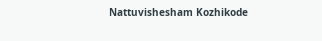Nattuvishesham Kozhikode